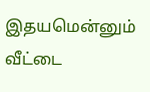இதயமென்னும் வீட்டை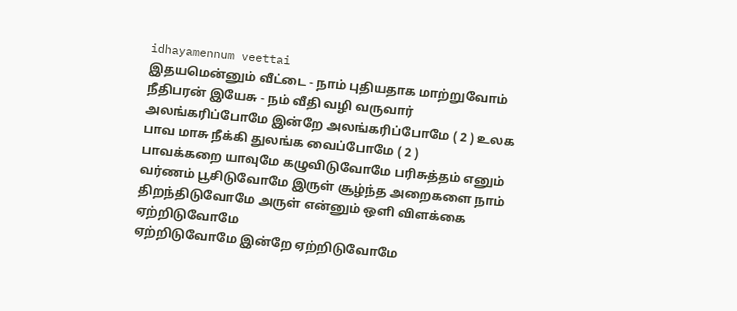idhayamennum veettai
இதயமென்னும் வீட்டை - நாம் புதியதாக மாற்றுவோம் நீதிபரன் இயேசு - நம் வீதி வழி வருவார்
அலங்கரிப்போமே இன்றே அலங்கரிப்போமே ( 2 ) உலக பாவ மாசு நீக்கி துலங்க வைப்போமே ( 2 )
பாவக்கறை யாவுமே கழுவிடுவோமே பரிசுத்தம் எனும் வர்ணம் பூசிடுவோமே இருள் சூழ்ந்த அறைகளை நாம் திறந்திடுவோமே அருள் என்னும் ஒளி விளக்கை ஏற்றிடுவோமே
ஏற்றிடுவோமே இன்றே ஏற்றிடுவோமே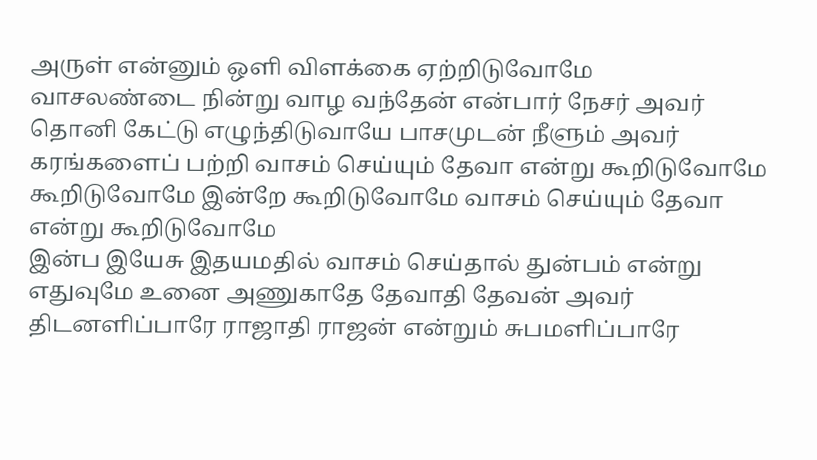அருள் என்னும் ஒளி விளக்கை ஏற்றிடுவோமே
வாசலண்டை நின்று வாழ வந்தேன் என்பார் நேசர் அவர் தொனி கேட்டு எழுந்திடுவாயே பாசமுடன் நீளும் அவர் கரங்களைப் பற்றி வாசம் செய்யும் தேவா என்று கூறிடுவோமே
கூறிடுவோமே இன்றே கூறிடுவோமே வாசம் செய்யும் தேவா என்று கூறிடுவோமே
இன்ப இயேசு இதயமதில் வாசம் செய்தால் துன்பம் என்று எதுவுமே உனை அணுகாதே தேவாதி தேவன் அவர் திடனளிப்பாரே ராஜாதி ராஜன் என்றும் சுபமளிப்பாரே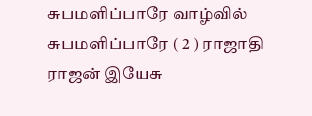சுபமளிப்பாரே வாழ்வில் சுபமளிப்பாரே ( 2 ) ராஜாதி ராஜன் இயேசு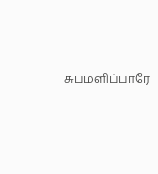சுபமளிப்பாரே